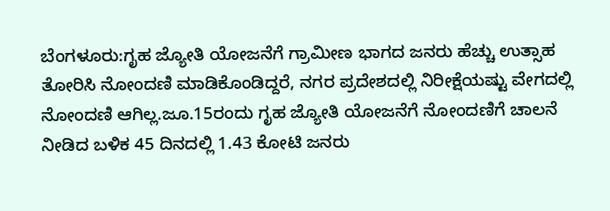ಬೆಂಗಳೂರು:ಗೃಹ ಜ್ಯೋತಿ ಯೋಜನೆಗೆ ಗ್ರಾಮೀಣ ಭಾಗದ ಜನರು ಹೆಚ್ಚು ಉತ್ಸಾಹ ತೋರಿಸಿ ನೋಂದಣಿ ಮಾಡಿಕೊಂಡಿದ್ದರೆ, ನಗರ ಪ್ರದೇಶದಲ್ಲಿ ನಿರೀಕ್ಷೆಯಷ್ಟು ವೇಗದಲ್ಲಿ ನೋಂದಣಿ ಆಗಿಲ್ಲ.ಜೂ.15ರಂದು ಗೃಹ ಜ್ಯೋತಿ ಯೋಜನೆಗೆ ನೋಂದಣಿಗೆ ಚಾಲನೆ ನೀಡಿದ ಬಳಿಕ 45 ದಿನದಲ್ಲಿ 1.43 ಕೋಟಿ ಜನರು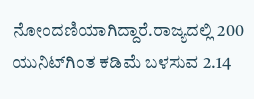ನೋಂದಣಿಯಾಗಿದ್ದಾರೆ.ರಾಜ್ಯದಲ್ಲಿ 200 ಯುನಿಟ್‌ಗಿಂತ ಕಡಿಮೆ ಬಳಸುವ 2.14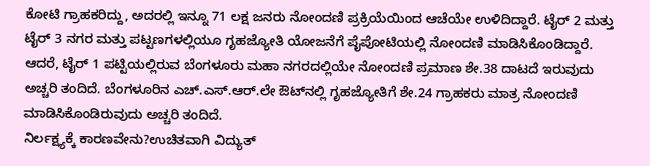ಕೋಟಿ ಗ್ರಾಹಕರಿದ್ದು, ಅದರಲ್ಲಿ ಇನ್ನೂ 71 ಲಕ್ಷ ಜನರು ನೋಂದಣಿ ಪ್ರಕ್ರಿಯೆಯಿಂದ ಆಚೆಯೇ ಉಳಿದಿದ್ದಾರೆ. ಟೈರ್ 2 ಮತ್ತು ಟೈರ್ 3 ನಗರ ಮತ್ತು ಪಟ್ಟಣಗಳಲ್ಲಿಯೂ ಗೃಹಜ್ಯೋತಿ ಯೋಜನೆಗೆ ಪೈಪೋಟಿಯಲ್ಲಿ ನೋಂದಣಿ ಮಾಡಿಸಿಕೊಂಡಿದ್ದಾರೆ. ಆದರೆ, ಟೈರ್ 1 ಪಟ್ಟಿಯಲ್ಲಿರುವ ಬೆಂಗಳೂರು ಮಹಾ ನಗರದಲ್ಲಿಯೇ ನೋಂದಣಿ ಪ್ರಮಾಣ ಶೇ.38 ದಾಟದೆ ಇರುವುದು ಅಚ್ಚರಿ ತಂದಿದೆ. ಬೆಂಗಳೂರಿನ ಎಚ್.ಎಸ್.ಆರ್.ಲೇ ಔಟ್‌ನಲ್ಲಿ ಗೃಹಜ್ಯೋತಿಗೆ ಶೇ.24 ಗ್ರಾಹಕರು ಮಾತ್ರ ನೋಂದಣಿ ಮಾಡಿಸಿಕೊಂಡಿರುವುದು ಅಚ್ಚರಿ ತಂದಿದೆ.
ನಿರ್ಲಕ್ಷ್ಯಕ್ಕೆ ಕಾರಣವೇನು?ಉಚಿತವಾಗಿ ವಿದ್ಯುತ್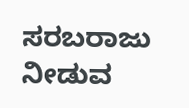ಸರಬರಾಜು ನೀಡುವ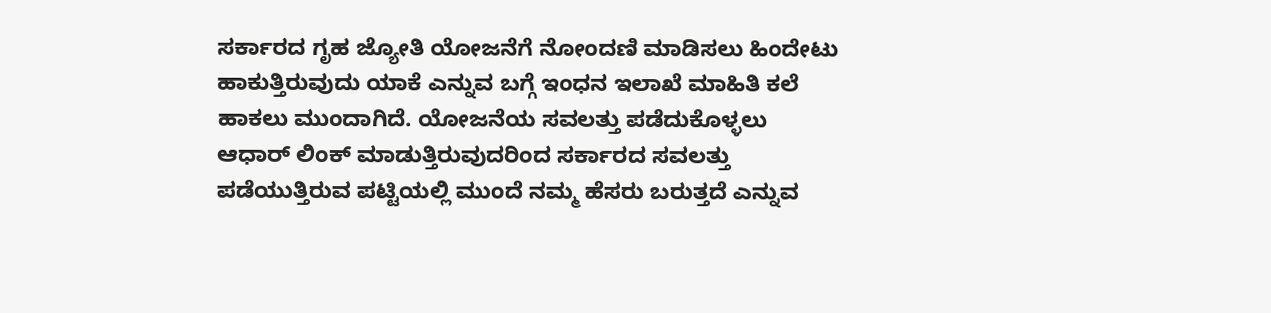ಸರ್ಕಾರದ ಗೃಹ ಜ್ಯೋತಿ ಯೋಜನೆಗೆ ನೋಂದಣಿ ಮಾಡಿಸಲು ಹಿಂದೇಟು ಹಾಕುತ್ತಿರುವುದು ಯಾಕೆ ಎನ್ನುವ ಬಗ್ಗೆ ಇಂಧನ ಇಲಾಖೆ ಮಾಹಿತಿ ಕಲೆ ಹಾಕಲು ಮುಂದಾಗಿದೆ. ಯೋಜನೆಯ ಸವಲತ್ತು ಪಡೆದುಕೊಳ್ಳಲು ಆಧಾರ್ ಲಿಂಕ್ ಮಾಡುತ್ತಿರುವುದರಿಂದ ಸರ್ಕಾರದ ಸವಲತ್ತು ಪಡೆಯುತ್ತಿರುವ ಪಟ್ಟಿಯಲ್ಲಿ ಮುಂದೆ ನಮ್ಮ ಹೆಸರು ಬರುತ್ತದೆ ಎನ್ನುವ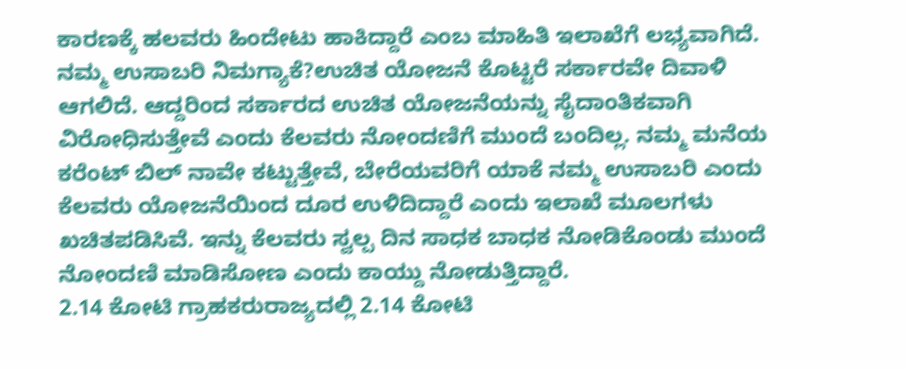ಕಾರಣಕ್ಕೆ ಹಲವರು ಹಿಂದೇಟು ಹಾಕಿದ್ದಾರೆ ಎಂಬ ಮಾಹಿತಿ ಇಲಾಖೆಗೆ ಲಭ್ಯವಾಗಿದೆ.
ನಮ್ಮ ಉಸಾಬರಿ ನಿಮಗ್ಯಾಕೆ?ಉಚಿತ ಯೋಜನೆ ಕೊಟ್ಟರೆ ಸರ್ಕಾರವೇ ದಿವಾಳಿ ಆಗಲಿದೆ. ಆದ್ದರಿಂದ ಸರ್ಕಾರದ ಉಚಿತ ಯೋಜನೆಯನ್ನು ಸೈದಾಂತಿಕವಾಗಿ ವಿರೋಧಿಸುತ್ತೇವೆ ಎಂದು ಕೆಲವರು ನೋಂದಣಿಗೆ ಮುಂದೆ ಬಂದಿಲ್ಲ. ನಮ್ಮ ಮನೆಯ ಕರೆಂಟ್ ಬಿಲ್ ನಾವೇ ಕಟ್ಟುತ್ತೇವೆ, ಬೇರೆಯವರಿಗೆ ಯಾಕೆ ನಮ್ಮ ಉಸಾಬರಿ ಎಂದು ಕೆಲವರು ಯೋಜನೆಯಿಂದ ದೂರ ಉಳಿದಿದ್ದಾರೆ ಎಂದು ಇಲಾಖೆ ಮೂಲಗಳು ಖಚಿತಪಡಿಸಿವೆ. ಇನ್ನು ಕೆಲವರು ಸ್ವಲ್ಪ ದಿನ ಸಾಧಕ ಬಾಧಕ ನೋಡಿಕೊಂಡು ಮುಂದೆ ನೋಂದಣಿ ಮಾಡಿಸೋಣ ಎಂದು ಕಾಯ್ದು ನೋಡುತ್ತಿದ್ದಾರೆ.
2.14 ಕೋಟಿ ಗ್ರಾಹಕರುರಾಜ್ಯದಲ್ಲಿ 2.14 ಕೋಟಿ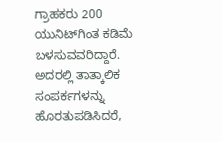ಗ್ರಾಹಕರು 200 ಯುನಿಟ್‌ಗಿಂತ ಕಡಿಮೆ ಬಳಸುವವರಿದ್ದಾರೆ. ಅದರಲ್ಲಿ ತಾತ್ಕಾಲಿಕ ಸಂಪರ್ಕಗಳನ್ನು ಹೊರತುಪಡಿಸಿದರೆ,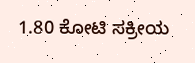1.80 ಕೋಟಿ ಸಕ್ರೀಯ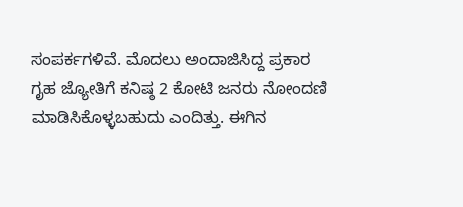ಸಂಪರ್ಕಗಳಿವೆ. ಮೊದಲು ಅಂದಾಜಿಸಿದ್ದ ಪ್ರಕಾರ ಗೃಹ ಜ್ಯೋತಿಗೆ ಕನಿಷ್ಠ 2 ಕೋಟಿ ಜನರು ನೋಂದಣಿ ಮಾಡಿಸಿಕೊಳ್ಳಬಹುದು ಎಂದಿತ್ತು. ಈಗಿನ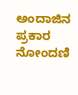ಅಂದಾಜಿನ ಪ್ರಕಾರ ನೋಂದಣಿ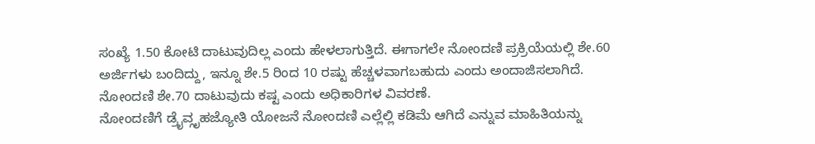ಸಂಖ್ಯೆ 1.50 ಕೋಟಿ ದಾಟುವುದಿಲ್ಲ ಎಂದು ಹೇಳಲಾಗುತ್ತಿದೆ. ಈಗಾಗಲೇ ನೋಂದಣಿ ಪ್ರಕ್ರಿಯೆಯಲ್ಲಿ ಶೇ.60 ಅರ್ಜಿಗಳು ಬಂದಿದ್ದು, ಇನ್ನೂ ಶೇ.5 ರಿಂದ 10 ರಷ್ಟು ಹೆಚ್ಚಳವಾಗಬಹುದು ಎಂದು ಅಂದಾಜಿಸಲಾಗಿದೆ. ನೋಂದಣಿ ಶೇ.70 ದಾಟುವುದು ಕಷ್ಟ ಎಂದು ಅಧಿಕಾರಿಗಳ ವಿವರಣೆ.
ನೋಂದಣಿಗೆ ಡ್ರೈವ್ಗೃಹಜ್ಯೋತಿ ಯೋಜನೆ ನೋಂದಣಿ ಎಲ್ಲೆಲ್ಲಿ ಕಡಿಮೆ ಆಗಿದೆ ಎನ್ನುವ ಮಾಹಿತಿಯನ್ನು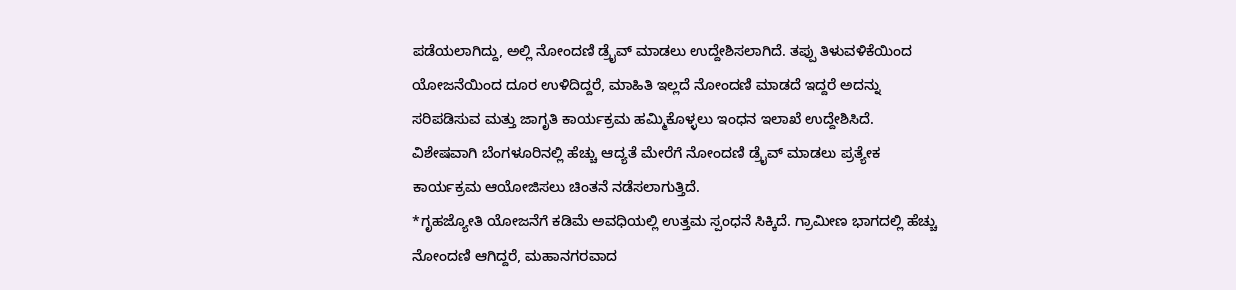ಪಡೆಯಲಾಗಿದ್ದು, ಅಲ್ಲಿ ನೋಂದಣಿ ಡ್ರೈವ್ ಮಾಡಲು ಉದ್ದೇಶಿಸಲಾಗಿದೆ. ತಪ್ಪು ತಿಳುವಳಿಕೆಯಿಂದ ಯೋಜನೆಯಿಂದ ದೂರ ಉಳಿದಿದ್ದರೆ, ಮಾಹಿತಿ ಇಲ್ಲದೆ ನೋಂದಣಿ ಮಾಡದೆ ಇದ್ದರೆ ಅದನ್ನು ಸರಿಪಡಿಸುವ ಮತ್ತು ಜಾಗೃತಿ ಕಾರ್ಯಕ್ರಮ ಹಮ್ಮಿಕೊಳ್ಳಲು ಇಂಧನ ಇಲಾಖೆ ಉದ್ದೇಶಿಸಿದೆ. ವಿಶೇಷವಾಗಿ ಬೆಂಗಳೂರಿನಲ್ಲಿ ಹೆಚ್ಚು ಆದ್ಯತೆ ಮೇರೆಗೆ ನೋಂದಣಿ ಡ್ರೈವ್ ಮಾಡಲು ಪ್ರತ್ಯೇಕ ಕಾರ್ಯಕ್ರಮ ಆಯೋಜಿಸಲು ಚಿಂತನೆ ನಡೆಸಲಾಗುತ್ತಿದೆ.
*ಗೃಹಜ್ಯೋತಿ ಯೋಜನೆಗೆ ಕಡಿಮೆ ಅವಧಿಯಲ್ಲಿ ಉತ್ತಮ ಸ್ಪಂಧನೆ ಸಿಕ್ಕಿದೆ. ಗ್ರಾಮೀಣ ಭಾಗದಲ್ಲಿ ಹೆಚ್ಚು ನೋಂದಣಿ ಆಗಿದ್ದರೆ, ಮಹಾನಗರವಾದ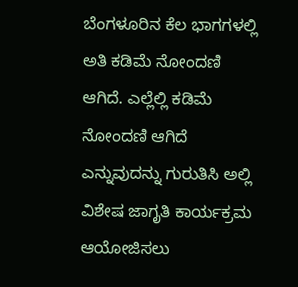ಬೆಂಗಳೂರಿನ ಕೆಲ ಭಾಗಗಳಲ್ಲಿ ಅತಿ ಕಡಿಮೆ ನೋಂದಣಿ ಆಗಿದೆ. ಎಲ್ಲೆಲ್ಲಿ ಕಡಿಮೆ ನೋಂದಣಿ ಆಗಿದೆ ಎನ್ನುವುದನ್ನು ಗುರುತಿಸಿ ಅಲ್ಲಿ ವಿಶೇಷ ಜಾಗೃತಿ ಕಾರ್ಯಕ್ರಮ ಆಯೋಜಿಸಲು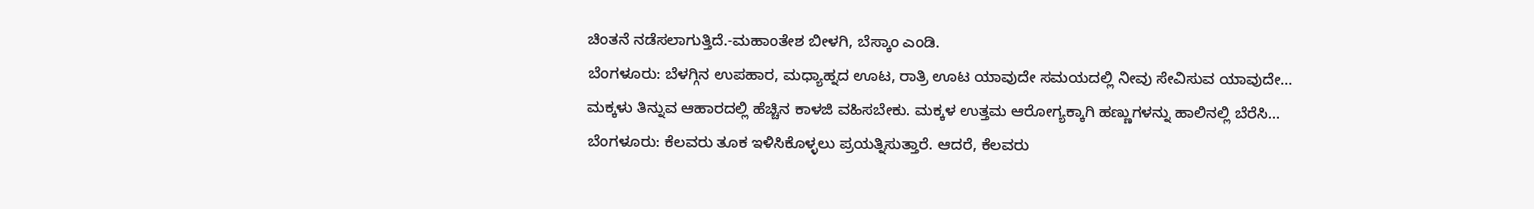ಚಿಂತನೆ ನಡೆಸಲಾಗುತ್ತಿದೆ.-ಮಹಾಂತೇಶ ಬೀಳಗಿ, ಬೆಸ್ಕಾಂ ಎಂಡಿ.
ಬೆಂಗಳೂರು: ಬೆಳಗ್ಗಿನ ಉಪಹಾರ, ಮಧ್ಯಾಹ್ನದ ಊಟ, ರಾತ್ರಿ ಊಟ ಯಾವುದೇ ಸಮಯದಲ್ಲಿ ನೀವು ಸೇವಿಸುವ ಯಾವುದೇ…
ಮಕ್ಕಳು ತಿನ್ನುವ ಆಹಾರದಲ್ಲಿ ಹೆಚ್ಚಿನ ಕಾಳಜಿ ವಹಿಸಬೇಕು. ಮಕ್ಕಳ ಉತ್ತಮ ಆರೋಗ್ಯಕ್ಕಾಗಿ ಹಣ್ಣುಗಳನ್ನು ಹಾಲಿನಲ್ಲಿ ಬೆರೆಸಿ…
ಬೆಂಗಳೂರು: ಕೆಲವರು ತೂಕ ಇಳಿಸಿಕೊಳ್ಳಲು ಪ್ರಯತ್ನಿಸುತ್ತಾರೆ. ಆದರೆ, ಕೆಲವರು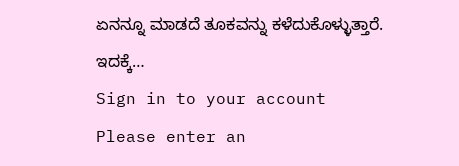ಏನನ್ನೂ ಮಾಡದೆ ತೂಕವನ್ನು ಕಳೆದುಕೊಳ್ಳುತ್ತಾರೆ. ಇದಕ್ಕೆ…
Sign in to your account
Please enter an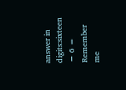answer in digits:sixteen − 6 =
Remember me